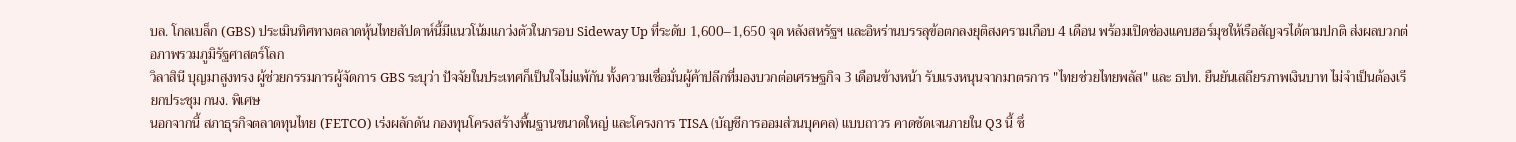บล. โกลเบล็ก (GBS) ประเมินทิศทางตลาดหุ้นไทยสัปดาห์นี้มีแนวโน้มแกว่งตัวในกรอบ Sideway Up ที่ระดับ 1,600–1,650 จุด หลังสหรัฐฯ และอิหร่านบรรลุข้อตกลงยุติสงครามเกือบ 4 เดือน พร้อมเปิดช่องแคบฮอร์มุซให้เรือสัญจรได้ตามปกติ ส่งผลบวกต่อภาพรวมภูมิรัฐศาสตร์โลก
วิลาสินี บุญมาสูงทรง ผู้ช่วยกรรมการผู้จัดการ GBS ระบุว่า ปัจจัยในประเทศก็เป็นใจไม่แพ้กัน ทั้งความเชื่อมั่นผู้ค้าปลีกที่มองบวกต่อเศรษฐกิจ 3 เดือนข้างหน้า รับแรงหนุนจากมาตรการ "ไทยช่วยไทยพลัส" และ ธปท. ยืนยันเสถียรภาพเงินบาท ไม่จำเป็นต้องเรียกประชุม กนง. พิเศษ
นอกจากนี้ สภาธุรกิจตลาดทุนไทย (FETCO) เร่งผลักดัน กองทุนโครงสร้างพื้นฐานขนาดใหญ่ และโครงการ TISA (บัญชีการออมส่วนบุคคล) แบบถาวร คาดชัดเจนภายใน Q3 นี้ ซึ่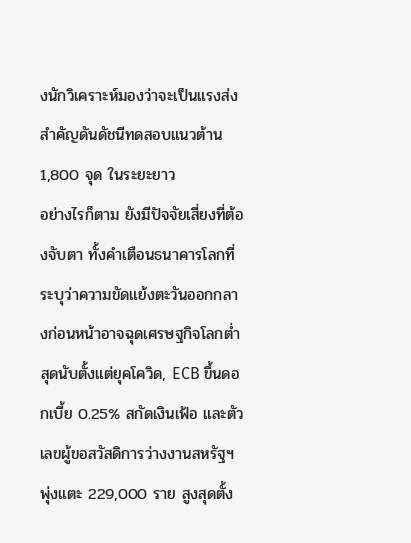งนักวิเคราะห์มองว่าจะเป็นแรงส่งสำคัญดันดัชนีทดสอบแนวต้าน 1,800 จุด ในระยะยาว
อย่างไรก็ตาม ยังมีปัจจัยเสี่ยงที่ต้องจับตา ทั้งคำเตือนธนาคารโลกที่ระบุว่าความขัดแย้งตะวันออกกลางก่อนหน้าอาจฉุดเศรษฐกิจโลกต่ำสุดนับตั้งแต่ยุคโควิด, ECB ขึ้นดอกเบี้ย 0.25% สกัดเงินเฟ้อ และตัวเลขผู้ขอสวัสดิการว่างงานสหรัฐฯ พุ่งแตะ 229,000 ราย สูงสุดตั้ง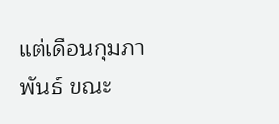แต่เดือนกุมภาพันธ์ ขณะ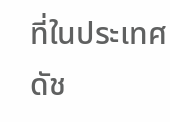ที่ในประเทศ ดัช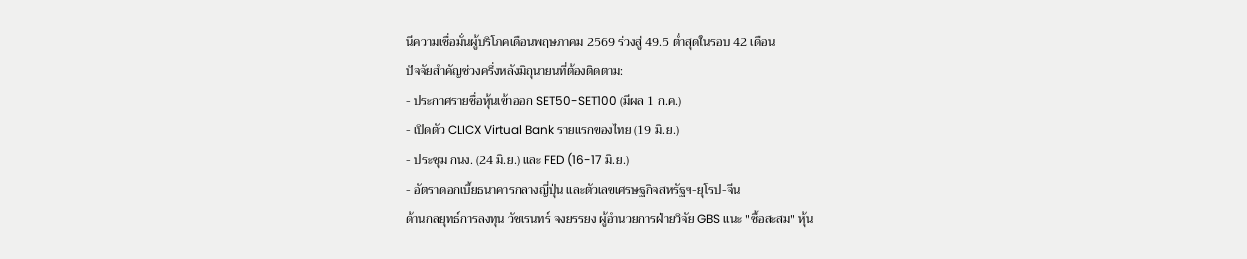นีความเชื่อมั่นผู้บริโภคเดือนพฤษภาคม 2569 ร่วงสู่ 49.5 ต่ำสุดในรอบ 42 เดือน
ปัจจัยสำคัญช่วงครึ่งหลังมิถุนายนที่ต้องติดตาม:
- ประกาศรายชื่อหุ้นเข้าออก SET50-SET100 (มีผล 1 ก.ค.)
- เปิดตัว CLICX Virtual Bank รายแรกของไทย (19 มิ.ย.)
- ประชุม กนง. (24 มิ.ย.) และ FED (16-17 มิ.ย.)
- อัตราดอกเบี้ยธนาคารกลางญี่ปุ่น และตัวเลขเศรษฐกิจสหรัฐฯ-ยุโรป-จีน
ด้านกลยุทธ์การลงทุน วัชเรนทร์ จงยรรยง ผู้อำนวยการฝ่ายวิจัย GBS แนะ "ซื้อสะสม" หุ้น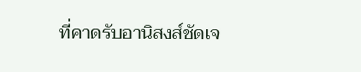ที่คาดรับอานิสงส์ชัดเจ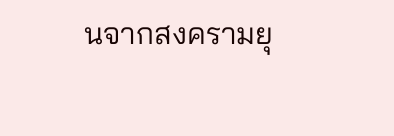นจากสงครามยุ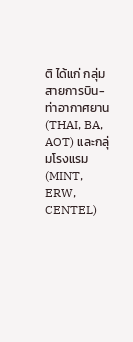ติ ได้แก่ กลุ่มสายการบิน-ท่าอากาศยาน (THAI, BA, AOT) และกลุ่มโรงแรม (MINT, ERW, CENTEL)